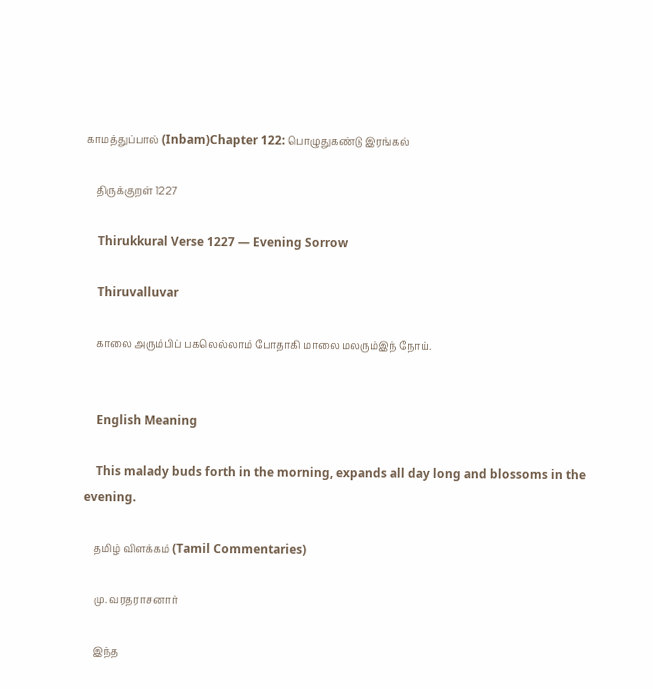காமத்துப்பால் (Inbam)Chapter 122: பொழுதுகண்டு இரங்கல்

    திருக்குறள் 1227

    Thirukkural Verse 1227 — Evening Sorrow

    Thiruvalluvar

    காலை அரும்பிப் பகலெல்லாம் போதாகி மாலை மலரும்இந் நோய்.


    English Meaning

    This malady buds forth in the morning, expands all day long and blossoms in the evening.

    தமிழ் விளக்கம் (Tamil Commentaries)

    மு. வரதராசனார்

    இந்த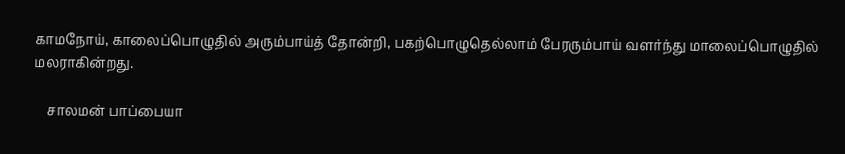காமநோய், காலைப்பொழுதில் அரும்பாய்த் தோன்றி, பகற்பொழுதெல்லாம் பேரரும்பாய் வளர்ந்து மாலைப்பொழுதில் மலராகின்றது.

    சாலமன் பாப்பையா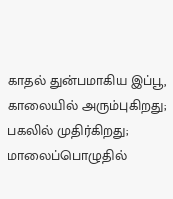காதல் துன்பமாகிய இப்பூ, காலையில் அரும்புகிறது; பகலில் முதிர்கிறது; மாலைப்பொழுதில்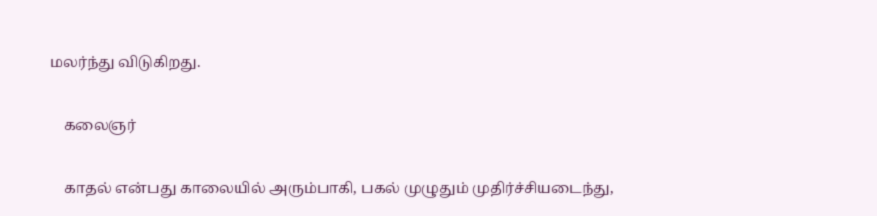மலர்ந்து விடுகிறது.

    கலைஞர்

    காதல் என்பது காலையில் அரும்பாகி, பகல் முழுதும் முதிர்ச்சியடைந்து,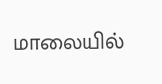மாலையில்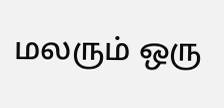மலரும் ஒரு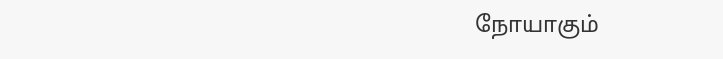நோயாகும்